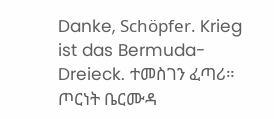Danke, Schöpfer. Krieg ist das Bermuda-Dreieck. ተመስገን ፈጣሪ። ጦርነት ቤርሙዳ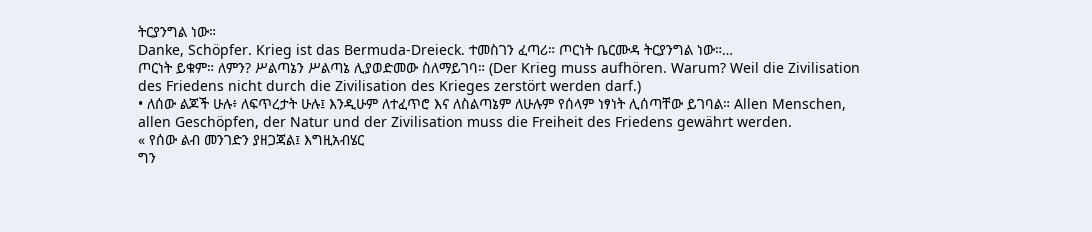ትርያንግል ነው።
Danke, Schöpfer. Krieg ist das Bermuda-Dreieck. ተመስገን ፈጣሪ። ጦርነት ቤርሙዳ ትርያንግል ነው።…
ጦርነት ይቁም። ለምን? ሥልጣኔን ሥልጣኔ ሊያወድመው ስለማይገባ። (Der Krieg muss aufhören. Warum? Weil die Zivilisation des Friedens nicht durch die Zivilisation des Krieges zerstört werden darf.)
• ለሰው ልጆች ሁሉ፥ ለፍጥረታት ሁሉ፤ እንዲሁም ለተፈጥሮ እና ለስልጣኔም ለሁሉም የሰላም ነፃነት ሊሰጣቸው ይገባል። Allen Menschen, allen Geschöpfen, der Natur und der Zivilisation muss die Freiheit des Friedens gewährt werden.
« የሰው ልብ መንገድን ያዘጋጃል፤ እግዚአብሄር
ግን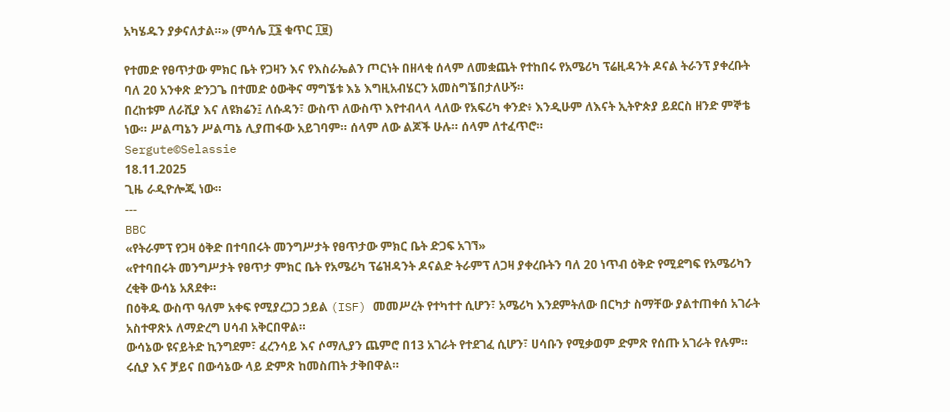አካሄዱን ያቃናለታል።» (ምሳሌ ፲፮ ቁጥር ፲፱)

የተመድ የፀጥታው ምክር ቤት የጋዛን እና የእስራኤልን ጦርነት በዘላቂ ሰላም ለመቋጨት የተከበሩ የአሜሪካ ፕሬዚዳንት ዶናል ትራንፕ ያቀረቡት ባለ 20 አንቀጽ ድንጋጌ በተመድ ዕውቅና ማግኜቱ እኔ እግዚአብሄርን አመስግኜበታለሁኝ።
በረከቱም ለራሺያ እና ለዩክሬን፤ ለሱዳን፣ ውስጥ ለውስጥ እየተብላላ ላለው የአፍሪካ ቀንድ፥ እንዲሁም ለእናት ኢትዮጵያ ይደርስ ዘንድ ምኞቴ ነው። ሥልጣኔን ሥልጣኔ ሊያጠፋው አይገባም። ሰላም ለው ልጆች ሁሉ። ሰላም ለተፈጥሮ።
Sergute©Selassie
18.11.2025
ጊዜ ራዲዮሎጂ ነው።
---
BBC
«የትራምፕ የጋዛ ዕቅድ በተባበሩት መንግሥታት የፀጥታው ምክር ቤት ድጋፍ አገኘ»
«የተባበሩት መንግሥታት የፀጥታ ምክር ቤት የአሜሪካ ፕሬዝዳንት ዶናልድ ትራምፕ ለጋዛ ያቀረቡትን ባለ 20 ነጥብ ዕቅድ የሚደግፍ የአሜሪካን ረቂቅ ውሳኔ አጸደቀ።
በዕቅዱ ውስጥ ዓለም አቀፍ የሚያረጋጋ ኃይል (ISF) መመሥረት የተካተተ ሲሆን፣ አሜሪካ እንደምትለው በርካታ ስማቸው ያልተጠቀሰ አገራት አስተዋጽኦ ለማድረግ ሀሳብ አቅርበዋል።
ውሳኔው ዩናይትድ ኪንግደም፣ ፈረንሳይ እና ሶማሊያን ጨምሮ በ13 አገራት የተደገፈ ሲሆን፣ ሀሳቡን የሚቃወም ድምጽ የሰጡ አገራት የሉም። ሩሲያ እና ቻይና በውሳኔው ላይ ድምጽ ከመስጠት ታቅበዋል።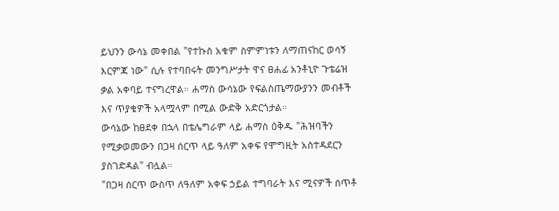ይህንን ውሳኔ መቀበል "የተኩስ አቁም ስምምነቱን ለማጠናከር ወሳኝ እርምጃ ነው" ሲሉ የተባበሩት መንግሥታት ዋና ፀሐፊ አንቶኒዮ ጉቴሬዝ ቃል አቀባይ ተናግረዋል። ሐማስ ውሳኔው የፍልስጤማውያንን መብቶች እና ጥያቄዎች አላሟላም በሚል ውድቅ አድርጎታል።
ውሳኔው ከፀደቀ በኋላ በቴሌግራም ላይ ሐማስ ዕቅዱ "ሕዝባችን የሚቃወመውን በጋዛ ሰርጥ ላይ ዓለም አቀፍ የሞግዚት አስተዳደርን ያስገድዳል" ብሏል።
"በጋዛ ሰርጥ ውስጥ ለዓለም አቀፍ ኃይል ተግባራት እና ሚናዎች ሰጥቶ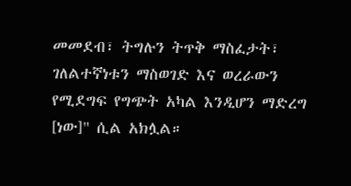መመደብ፣ ትግሉን ትጥቅ ማስፈታት፣ ገለልተኛነቱን ማስወገድ እና ወረራውን የሚደግፍ የግጭት አካል እንዲሆን ማድረግ [ነው]" ሲል አክሏል።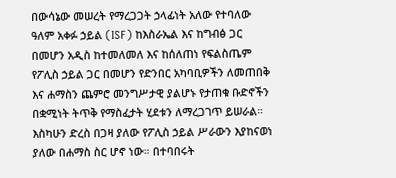በውሳኔው መሠረት የማረጋጋት ኃላፊነት አለው የተባለው ዓለም አቀፉ ኃይል (ISF) ከእስራኤል እና ከግብፅ ጋር በመሆን አዲስ ከተመለመለ እና ከሰለጠነ የፍልስጤም የፖሊስ ኃይል ጋር በመሆን የድንበር አካባቢዎችን ለመጠበቅ እና ሐማስን ጨምሮ መንግሥታዊ ያልሆኑ የታጠቁ ቡድኖችን በቋሚነት ትጥቅ የማስፈታት ሂደቱን ለማረጋገጥ ይሠራል።
እስካሁን ድረስ በጋዛ ያለው የፖሊስ ኃይል ሥራውን እያከናወነ ያለው በሐማስ ስር ሆኖ ነው። በተባበሩት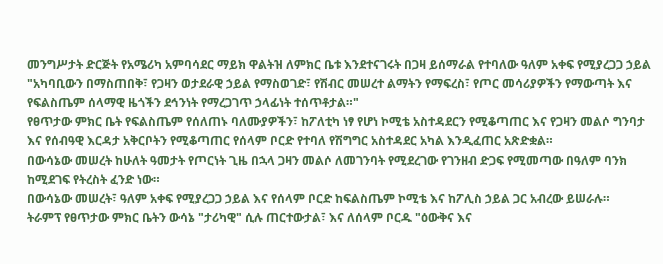መንግሥታት ድርጅት የአሜሪካ አምባሳደር ማይክ ዋልትዝ ለምክር ቤቱ እንደተናገሩት በጋዛ ይሰማራል የተባለው ዓለም አቀፍ የሚያረጋጋ ኃይል "አካባቢውን በማስጠበቅ፣ የጋዛን ወታደራዊ ኃይል የማስወገድ፣ የሽብር መሠረተ ልማትን የማፍረስ፣ የጦር መሳሪያዎችን የማውጣት እና የፍልስጤም ሰላማዊ ዜጎችን ደኅንነት የማረጋገጥ ኃላፊነት ተሰጥቶታል።"
የፀጥታው ምክር ቤት የፍልስጤም የሰለጠኑ ባለሙያዎችን፣ ከፖለቲካ ነፃ የሆነ ኮሚቴ አስተዳደርን የሚቆጣጠር እና የጋዛን መልሶ ግንባታ እና የሰብዓዊ እርዳታ አቅርቦትን የሚቆጣጠር የሰላም ቦርድ የተባለ የሽግግር አስተዳደር አካል እንዲፈጠር አጽድቋል።
በውሳኔው መሠረት ከሁለት ዓመታት የጦርነት ጊዜ በኋላ ጋዛን መልሶ ለመገንባት የሚደረገው የገንዘብ ድጋፍ የሚመጣው በዓለም ባንክ ከሚደገፍ የትረስት ፈንድ ነው።
በውሳኔው መሠረት፣ ዓለም አቀፍ የሚያረጋጋ ኃይል እና የሰላም ቦርድ ከፍልስጤም ኮሚቴ እና ከፖሊስ ኃይል ጋር አብረው ይሠራሉ።
ትራምፕ የፀጥታው ምክር ቤትን ውሳኔ "ታሪካዊ" ሲሉ ጠርተውታል፣ እና ለሰላም ቦርዱ "ዕውቅና እና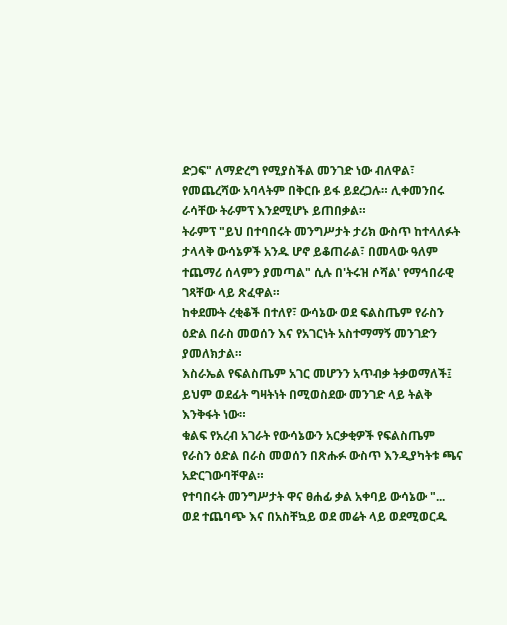ድጋፍ" ለማድረግ የሚያስችል መንገድ ነው ብለዋል፣ የመጨረሻው አባላትም በቅርቡ ይፋ ይደረጋሉ። ሊቀመንበሩ ራሳቸው ትራምፕ እንደሚሆኑ ይጠበቃል።
ትራምፕ "ይህ በተባበሩት መንግሥታት ታሪክ ውስጥ ከተላለፉት ታላላቅ ውሳኔዎች አንዱ ሆኖ ይቆጠራል፣ በመላው ዓለም ተጨማሪ ሰላምን ያመጣል" ሲሉ በ'ትሩዝ ሶሻል' የማኅበራዊ ገጻቸው ላይ ጽፈዋል።
ከቀደሙት ረቂቆች በተለየ፣ ውሳኔው ወደ ፍልስጤም የራስን ዕድል በራስ መወሰን እና የአገርነት አስተማማኝ መንገድን ያመለክታል።
እስራኤል የፍልስጤም አገር መሆንን አጥብቃ ትቃወማለች፤ ይህም ወደፊት ግዛትነት በሚወስደው መንገድ ላይ ትልቅ እንቅፋት ነው።
ቁልፍ የአረብ አገራት የውሳኔውን አርቃቂዎች የፍልስጤም የራስን ዕድል በራስ መወሰን በጽሑፉ ውስጥ እንዲያካትቱ ጫና አድርገውባቸዋል።
የተባበሩት መንግሥታት ዋና ፀሐፊ ቃል አቀባይ ውሳኔው "... ወደ ተጨባጭ እና በአስቸኳይ ወደ መሬት ላይ ወደሚወርዱ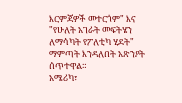እርምጃዎች መተርጎም" እና "የሁለት አገራት መፍትሄን ለማሳካት የፖለቲካ ሂደት" ማምጣት እንዳለበት አጽንዖት ሰጥተዋል።
አሜሪካ፣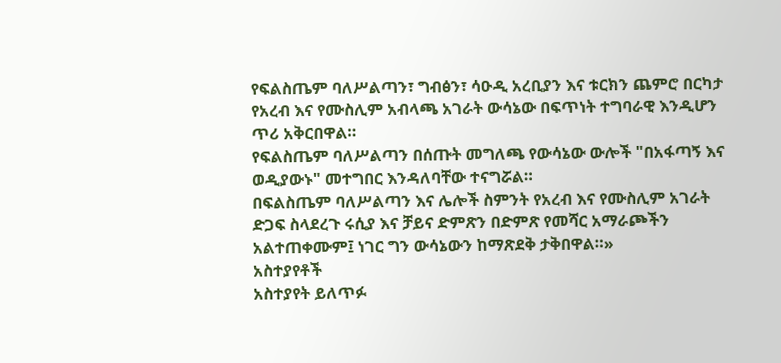የፍልስጤም ባለሥልጣን፣ ግብፅን፣ ሳዑዲ አረቢያን እና ቱርክን ጨምሮ በርካታ የአረብ እና የሙስሊም አብላጫ አገራት ውሳኔው በፍጥነት ተግባራዊ እንዲሆን ጥሪ አቅርበዋል።
የፍልስጤም ባለሥልጣን በሰጡት መግለጫ የውሳኔው ውሎች "በአፋጣኝ እና ወዲያውኑ" መተግበር እንዳለባቸው ተናግሯል።
በፍልስጤም ባለሥልጣን እና ሌሎች ስምንት የአረብ እና የሙስሊም አገራት ድጋፍ ስላደረጉ ሩሲያ እና ቻይና ድምጽን በድምጽ የመሻር አማራጮችን አልተጠቀሙም፤ ነገር ግን ውሳኔውን ከማጽደቅ ታቅበዋል።»
አስተያየቶች
አስተያየት ይለጥፉ